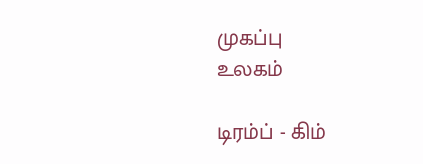முகப்பு
உலகம்

டிரம்ப் - கிம்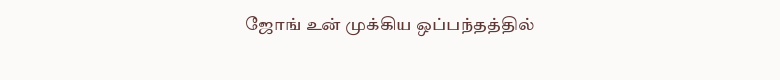ஜோங் உன் முக்கிய ஒப்பந்தத்தில்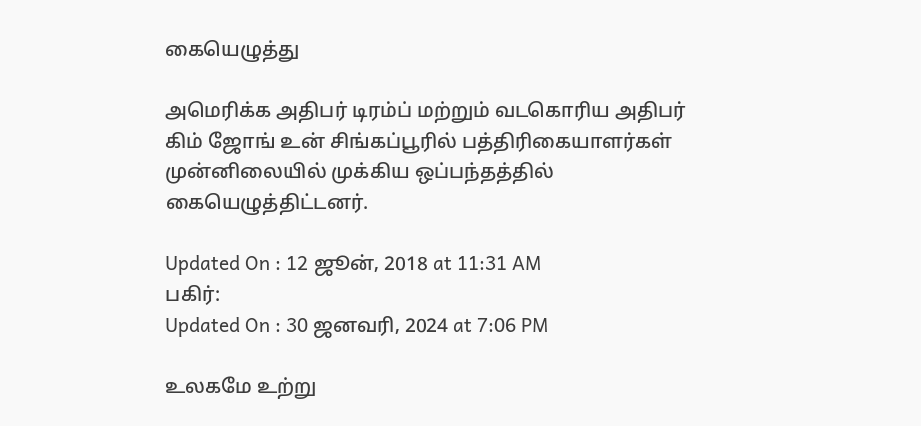கையெழுத்து

அமெரிக்க அதிபர் டிரம்ப் மற்றும் வடகொரிய அதிபர் கிம் ஜோங் உன் சிங்கப்பூரில் பத்திரிகையாளர்கள் முன்னிலையில் முக்கிய ஒப்பந்தத்தில் கையெழுத்திட்டனர்.

Updated On : 12 ஜூன், 2018 at 11:31 AM
பகிர்:
Updated On : 30 ஜனவரி, 2024 at 7:06 PM

உலகமே உற்று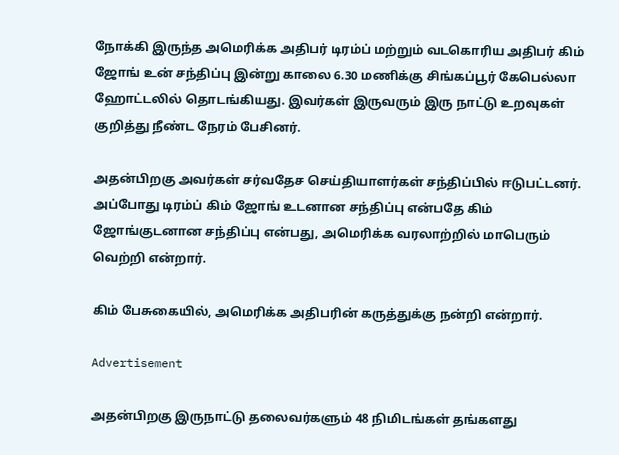நோக்கி இருந்த அமெரிக்க அதிபர் டிரம்ப் மற்றும் வடகொரிய அதிபர் கிம் ஜோங் உன் சந்திப்பு இன்று காலை 6.30 மணிக்கு சிங்கப்பூர் கேபெல்லா ஹோட்டலில் தொடங்கியது. இவர்கள் இருவரும் இரு நாட்டு உறவுகள் குறித்து நீண்ட நேரம் பேசினர்.

அதன்பிறகு அவர்கள் சர்வதேச செய்தியாளர்கள் சந்திப்பில் ஈடுபட்டனர். அப்போது டிரம்ப் கிம் ஜோங் உடனான சந்திப்பு என்பதே கிம் ஜோங்குடனான சந்திப்பு என்பது, அமெரிக்க வரலாற்றில் மாபெரும் வெற்றி என்றார்.

கிம் பேசுகையில், அமெரிக்க அதிபரின் கருத்துக்கு நன்றி என்றார்.

Advertisement

அதன்பிறகு இருநாட்டு தலைவர்களும் 48 நிமிடங்கள் தங்களது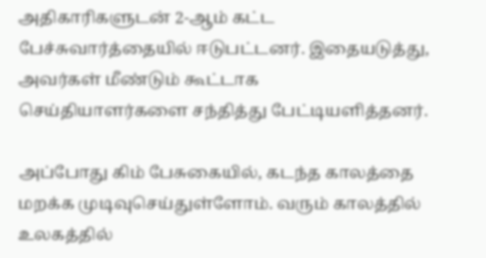அதிகாரிகளுடன் 2-ஆம் கட்ட பேச்சுவார்த்தையில் ஈடுபட்டனர். இதையடுத்து, அவர்கள் மீண்டும் கூட்டாக செய்தியாளர்களை சந்தித்து பேட்டியளித்தனர்.

அப்போது கிம் பேசுகையில், கடந்த காலத்தை மறக்க முடிவுசெய்துள்ளோம். வரும் காலத்தில் உலகத்தில்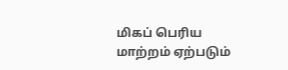மிகப் பெரிய மாற்றம் ஏற்படும்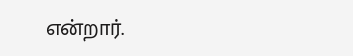என்றார்.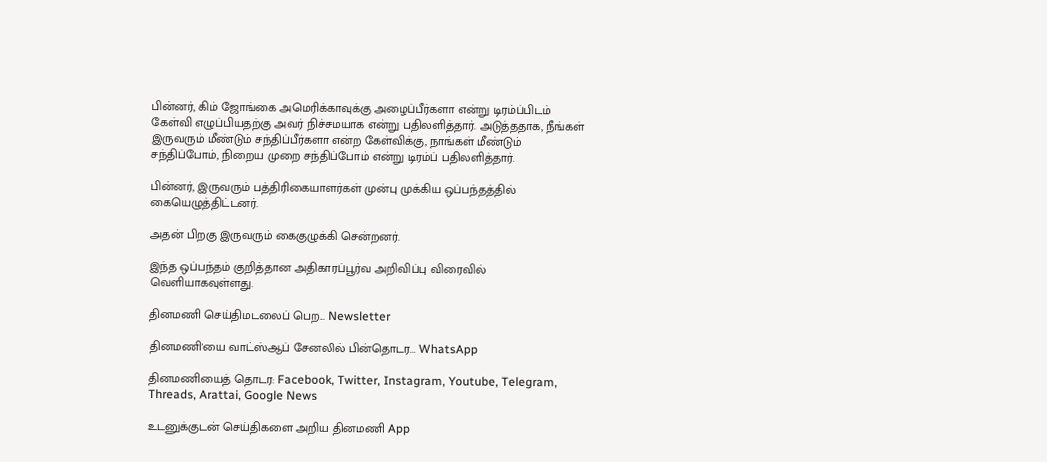பின்னர், கிம் ஜோங்கை அமெரிக்காவுக்கு அழைப்பீர்களா என்று டிரம்ப்பிடம் கேள்வி எழுப்பியதற்கு அவர் நிச்சமயாக என்று பதிலளித்தார். அடுத்ததாக, நீங்கள் இருவரும் மீண்டும் சந்திப்பீர்களா என்ற கேள்விக்கு, நாங்கள் மீண்டும் சந்திப்போம், நிறைய முறை சந்திப்போம் என்று டிரம்ப் பதிலளித்தார்.

பின்னர், இருவரும் பத்திரிகையாளர்கள் முன்பு முக்கிய ஒப்பந்தத்தில் கையெழுத்திட்டனர்.

அதன் பிறகு இருவரும் கைகுழுக்கி சென்றனர்.

இந்த ஒப்பந்தம் குறித்தான அதிகாரப்பூர்வ அறிவிப்பு விரைவில் வெளியாகவுள்ளது.

தினமணி செய்திமடலைப் பெற... Newsletter

தினமணி'யை வாட்ஸ்ஆப் சேனலில் பின்தொடர... WhatsApp

தினமணியைத் தொடர: Facebook, Twitter, Instagram, Youtube, Telegram, Threads, Arattai, Google News

உடனுக்குடன் செய்திகளை அறிய தினமணி App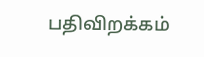பதிவிறக்கம்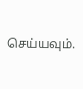செய்யவும்.